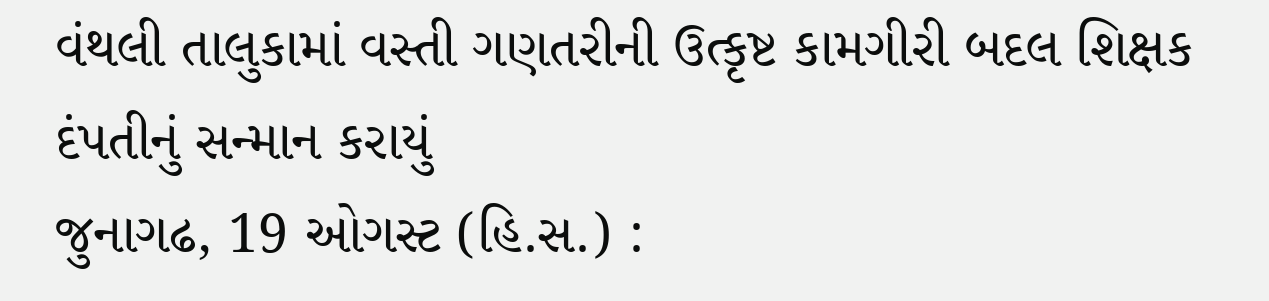વંથલી તાલુકામાં વસ્તી ગણતરીની ઉત્કૃષ્ટ કામગીરી બદલ શિક્ષક દંપતીનું સન્માન કરાયું
જુનાગઢ, 19 ઓગસ્ટ (હિ.સ.) :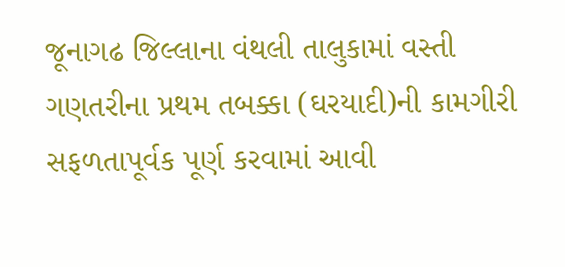જૂનાગઢ જિલ્લાના વંથલી તાલુકામાં વસ્તી ગણતરીના પ્રથમ તબક્કા (ઘરયાદી)ની કામગીરી સફળતાપૂર્વક પૂર્ણ કરવામાં આવી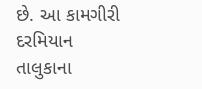છે. આ કામગીરી દરમિયાન તાલુકાના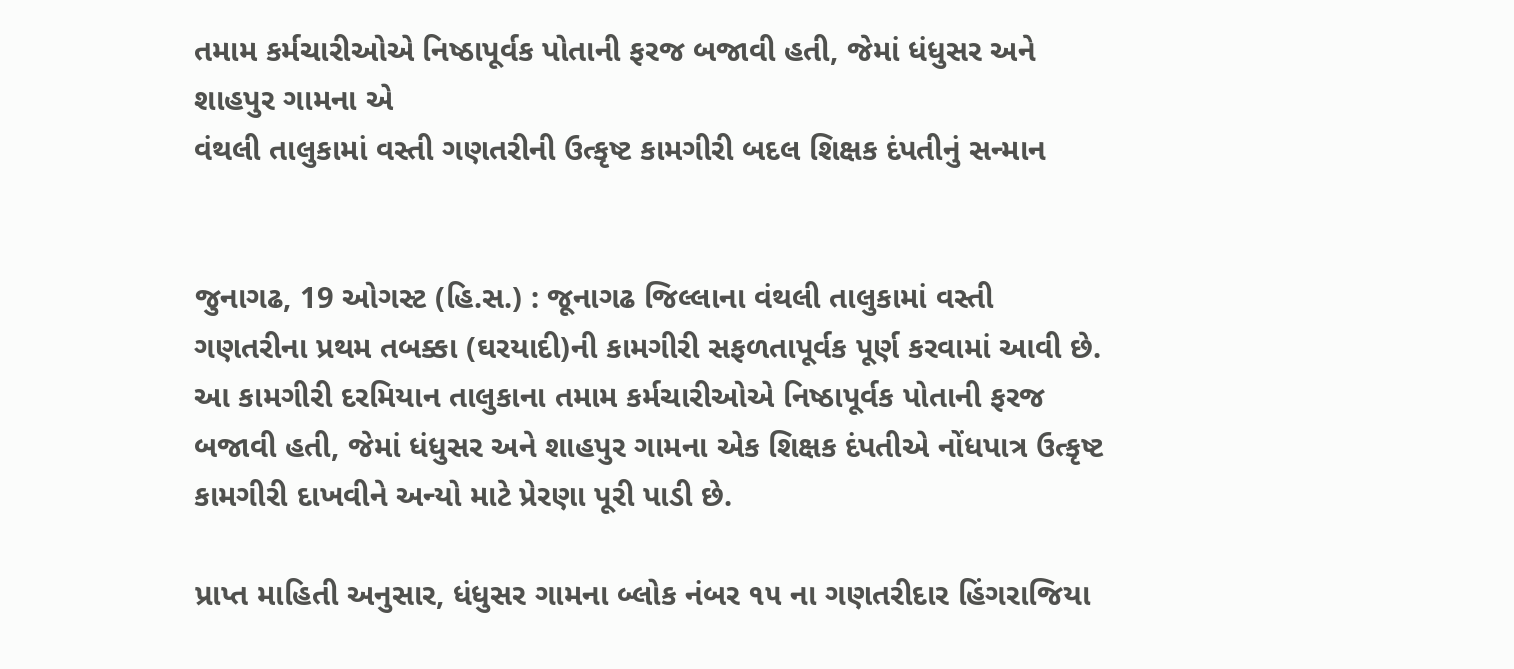તમામ કર્મચારીઓએ નિષ્ઠાપૂર્વક પોતાની ફરજ બજાવી હતી, જેમાં ધંધુસર અને શાહપુર ગામના એ
વંથલી તાલુકામાં વસ્તી ગણતરીની ઉત્કૃષ્ટ કામગીરી બદલ શિક્ષક દંપતીનું સન્માન


જુનાગઢ, 19 ઓગસ્ટ (હિ.સ.) : જૂનાગઢ જિલ્લાના વંથલી તાલુકામાં વસ્તી ગણતરીના પ્રથમ તબક્કા (ઘરયાદી)ની કામગીરી સફળતાપૂર્વક પૂર્ણ કરવામાં આવી છે. આ કામગીરી દરમિયાન તાલુકાના તમામ કર્મચારીઓએ નિષ્ઠાપૂર્વક પોતાની ફરજ બજાવી હતી, જેમાં ધંધુસર અને શાહપુર ગામના એક શિક્ષક દંપતીએ નોંધપાત્ર ઉત્કૃષ્ટ કામગીરી દાખવીને અન્યો માટે પ્રેરણા પૂરી પાડી છે.

પ્રાપ્ત માહિતી અનુસાર, ધંધુસર ગામના બ્લોક નંબર ૧૫ ના ગણતરીદાર હિંગરાજિયા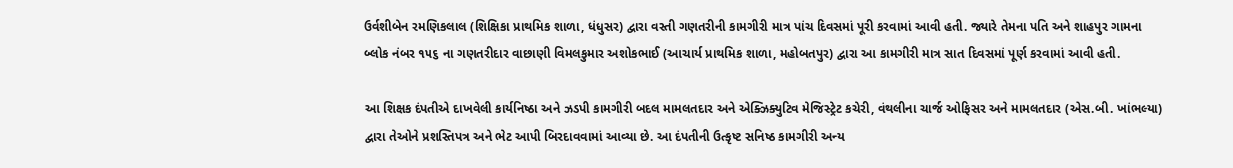ઉર્વશીબેન રમણિકલાલ (શિક્ષિકા પ્રાથમિક શાળા, ધંધુસર) દ્વારા વસ્તી ગણતરીની કામગીરી માત્ર પાંચ દિવસમાં પૂરી કરવામાં આવી હતી. જ્યારે તેમના પતિ અને શાહપુર ગામના બ્લોક નંબર ૧૫૬ ના ગણતરીદાર વાછાણી વિમલકુમાર અશોકભાઈ (આચાર્ય પ્રાથમિક શાળા, મહોબતપુર) દ્વારા આ કામગીરી માત્ર સાત દિવસમાં પૂર્ણ કરવામાં આવી હતી.

આ શિક્ષક દંપતીએ દાખવેલી કાર્યનિષ્ઠા અને ઝડપી કામગીરી બદલ મામલતદાર અને એક્ઝિક્યુટિવ મેજિસ્ટ્રેટ કચેરી, વંથલીના ચાર્જ ઓફિસર અને મામલતદાર (એસ.બી. ખાંભલ્યા) દ્વારા તેઓને પ્રશસ્તિપત્ર અને ભેટ આપી બિરદાવવામાં આવ્યા છે. આ દંપતીની ઉત્કૃષ્ટ સનિષ્ઠ કામગીરી અન્ય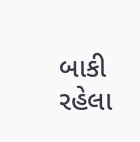બાકી રહેલા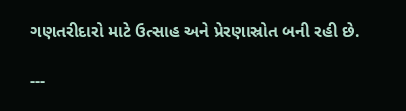ગણતરીદારો માટે ઉત્સાહ અને પ્રેરણાસ્રોત બની રહી છે.

---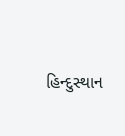હિન્દુસ્થાન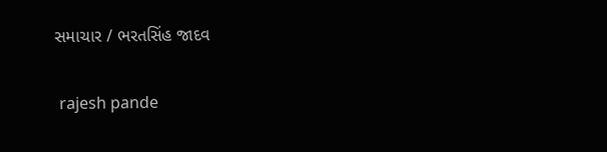સમાચાર / ભરતસિંહ જાદવ


 rajesh pande